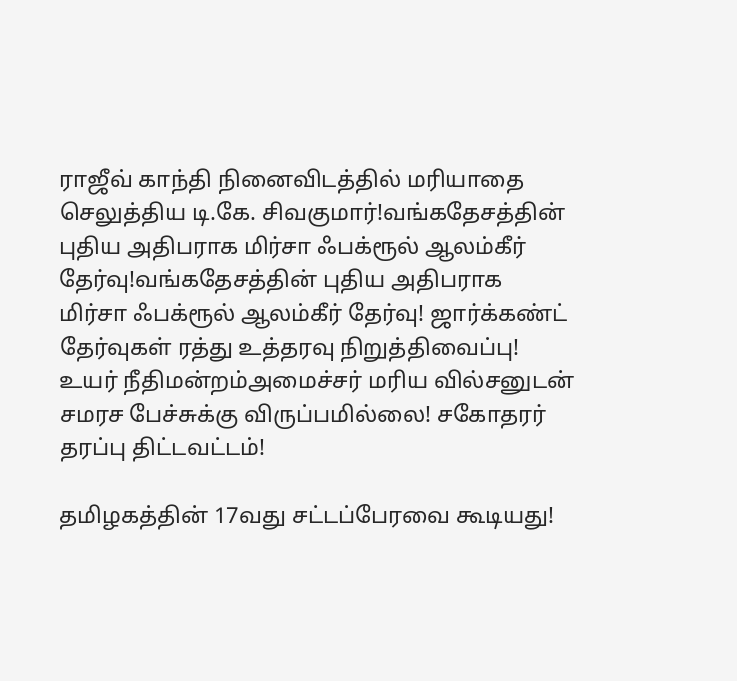ராஜீவ் காந்தி நினைவிடத்தில் மரியாதை செலுத்திய டி.கே. சிவகுமார்!வங்கதேசத்தின் புதிய அதிபராக மிர்சா ஃபக்ரூல் ஆலம்கீர் தேர்வு!வங்கதேசத்தின் புதிய அதிபராக மிர்சா ஃபக்ரூல் ஆலம்கீர் தேர்வு! ஜார்க்கண்ட் தேர்வுகள் ரத்து உத்தரவு நிறுத்திவைப்பு! உயர் நீதிமன்றம்அமைச்சர் மரிய வில்சனுடன் சமரச பேச்சுக்கு விருப்பமில்லை! சகோதரர் தரப்பு திட்டவட்டம்!

தமிழகத்தின் 17வது சட்டப்பேரவை கூடியது!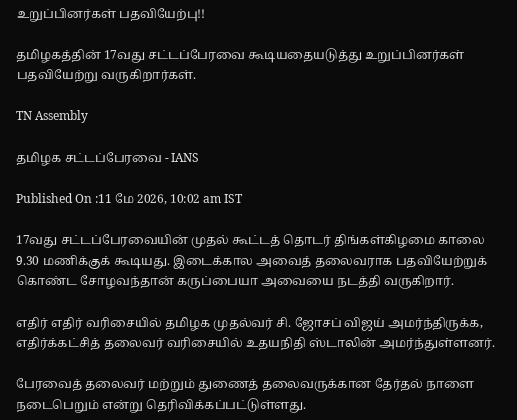உறுப்பினர்கள் பதவியேற்பு!!

தமிழகத்தின் 17வது சட்டப்பேரவை கூடியதையடுத்து உறுப்பினர்கள் பதவியேற்று வருகிறார்கள்.

TN Assembly

தமிழக சட்டப்பேரவை - IANS

Published On :11 மே 2026, 10:02 am IST

17வது சட்டப்பேரவையின் முதல் கூட்டத் தொடர் திங்கள்கிழமை காலை 9.30 மணிக்குக் கூடியது. இடைக்கால அவைத் தலைவராக பதவியேற்றுக் கொண்ட சோழவந்தான் கருப்பையா அவையை நடத்தி வருகிறார்.

எதிர் எதிர் வரிசையில் தமிழக முதல்வர் சி. ஜோசப் விஜய் அமர்ந்திருக்க, எதிர்க்கட்சித் தலைவர் வரிசையில் உதயநிதி ஸ்டாலின் அமர்ந்துள்ளனர்.

பேரவைத் தலைவர் மற்றும் துணைத் தலைவருக்கான தேர்தல் நாளை நடைபெறும் என்று தெரிவிக்கப்பட்டுள்ளது.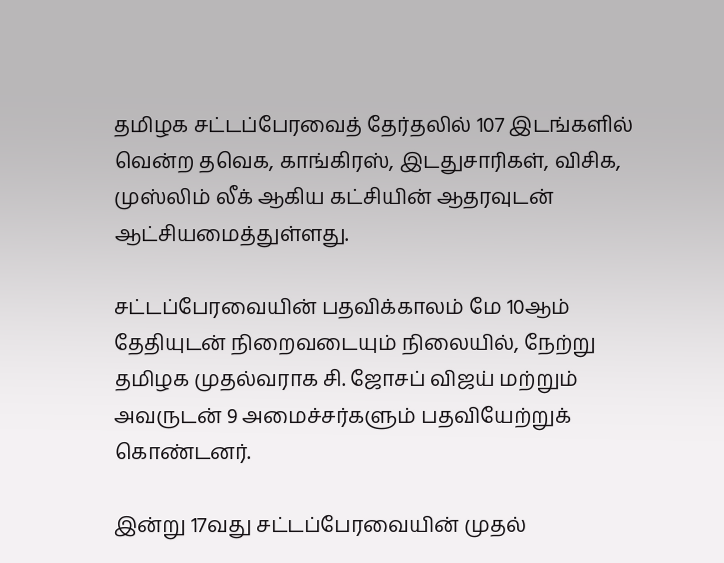தமிழக சட்டப்பேரவைத் தேர்தலில் 107 இடங்களில் வென்ற தவெக, காங்கிரஸ், இடதுசாரிகள், விசிக, முஸ்லிம் லீக் ஆகிய கட்சியின் ஆதரவுடன் ஆட்சியமைத்துள்ளது.

சட்டப்பேரவையின் பதவிக்காலம் மே 10ஆம் தேதியுடன் நிறைவடையும் நிலையில், நேற்று தமிழக முதல்வராக சி. ஜோசப் விஜய் மற்றும் அவருடன் 9 அமைச்சர்களும் பதவியேற்றுக் கொண்டனர்.

இன்று 17வது சட்டப்பேரவையின் முதல்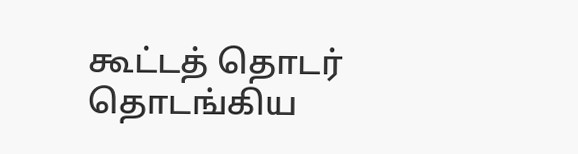கூட்டத் தொடர் தொடங்கிய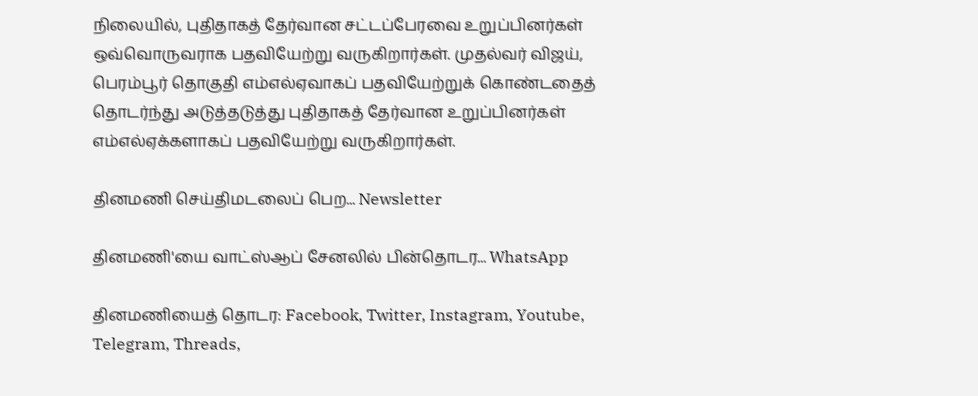நிலையில், புதிதாகத் தேர்வான சட்டப்பேரவை உறுப்பினர்கள் ஒவ்வொருவராக பதவியேற்று வருகிறார்கள். முதல்வர் விஜய், பெரம்பூர் தொகுதி எம்எல்ஏவாகப் பதவியேற்றுக் கொண்டதைத் தொடர்ந்து அடுத்தடுத்து புதிதாகத் தேர்வான உறுப்பினர்கள் எம்எல்ஏக்களாகப் பதவியேற்று வருகிறார்கள்.

தினமணி செய்திமடலைப் பெற... Newsletter

தினமணி'யை வாட்ஸ்ஆப் சேனலில் பின்தொடர... WhatsApp

தினமணியைத் தொடர: Facebook, Twitter, Instagram, Youtube, Telegram, Threads,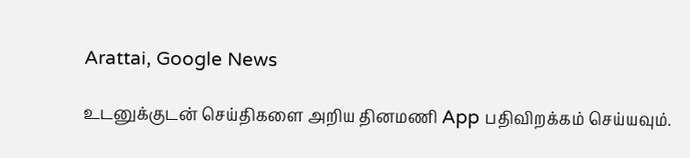Arattai, Google News

உடனுக்குடன் செய்திகளை அறிய தினமணி App பதிவிறக்கம் செய்யவும்.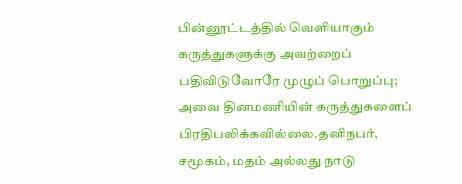பின்னூட்டத்தில் வெளியாகும் கருத்துகளுக்கு அவற்றைப் பதிவிடுவோரே முழுப் பொறுப்பு; அவை தினமணியின் கருத்துகளைப் பிரதிபலிக்கவில்லை.தனிநபர், சமூகம், மதம் அல்லது நாடு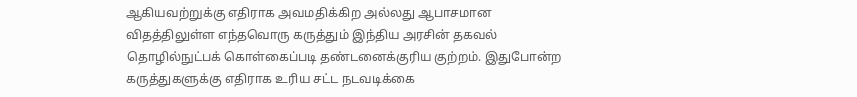ஆகியவற்றுக்கு எதிராக அவமதிக்கிற அல்லது ஆபாசமான விதத்திலுள்ள எந்தவொரு கருத்தும் இந்திய அரசின் தகவல் தொழில்நுட்பக் கொள்கைப்படி தண்டனைக்குரிய குற்றம். இதுபோன்ற கருத்துகளுக்கு எதிராக உரிய சட்ட நடவடிக்கை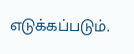எடுக்கப்படும்.